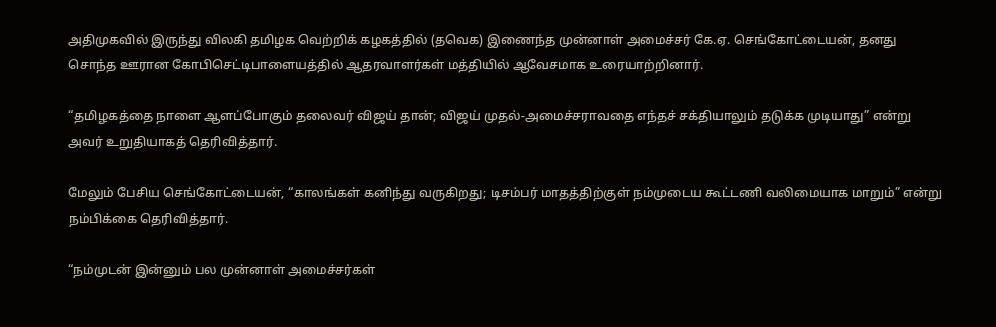அதிமுகவில் இருந்து விலகி தமிழக வெற்றிக் கழகத்தில் (தவெக) இணைந்த முன்னாள் அமைச்சர் கே.ஏ. செங்கோட்டையன், தனது சொந்த ஊரான கோபிசெட்டிபாளையத்தில் ஆதரவாளர்கள் மத்தியில் ஆவேசமாக உரையாற்றினார்.

“தமிழகத்தை நாளை ஆளப்போகும் தலைவர் விஜய் தான்; விஜய் முதல்-அமைச்சராவதை எந்தச் சக்தியாலும் தடுக்க முடியாது” என்று அவர் உறுதியாகத் தெரிவித்தார்.

மேலும் பேசிய செங்கோட்டையன், “காலங்கள் கனிந்து வருகிறது; டிசம்பர் மாதத்திற்குள் நம்முடைய கூட்டணி வலிமையாக மாறும்” என்று நம்பிக்கை தெரிவித்தார்.

“நம்முடன் இன்னும் பல முன்னாள் அமைச்சர்கள்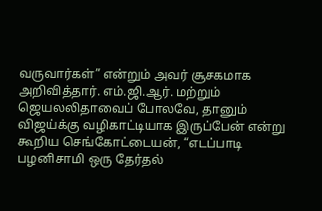வருவார்கள்” என்றும் அவர் சூசகமாக அறிவித்தார். எம்.ஜி.ஆர். மற்றும் ஜெயலலிதாவைப் போலவே, தானும் விஜய்க்கு வழிகாட்டியாக இருப்பேன் என்று கூறிய செங்கோட்டையன், “எடப்பாடி பழனிசாமி ஒரு தேர்தல்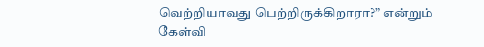வெற்றியாவது பெற்றிருக்கிறாரா?” என்றும் கேள்வி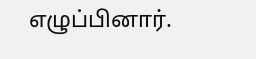எழுப்பினார்.